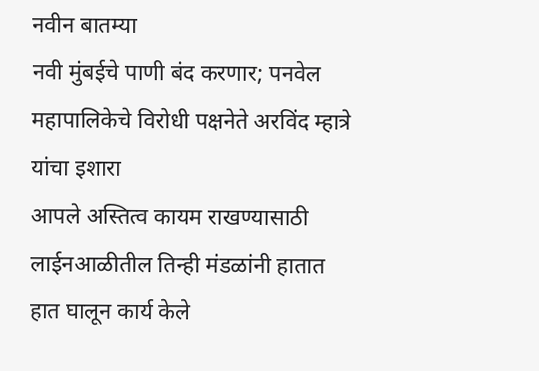नवीन बातम्या
नवी मुंबईचे पाणी बंद करणार; पनवेल महापालिकेचे विरोधी पक्षनेते अरविंद म्हात्रे यांचा इशारा
आपले अस्तित्व कायम राखण्यासाठी लाईनआळीतील तिन्ही मंडळांनी हातात हात घालून कार्य केले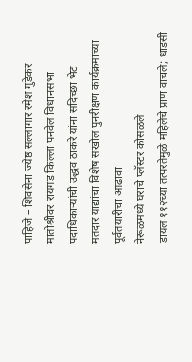पाहिजे – शिवसेना ज्येष्ठ सल्लागार रमेश गुडेकर
मातोश्रीवर रायगड किल्ला पनवेल विधानसभा पदाधिकाऱ्यांची उद्धव ठाकरे यांना सदिच्छा भेट
मतदार याद्यांचा विशेष सखोल पुनरीक्षण कार्यक्रमाच्या पूर्वतयारीचा आढावा
नेरूळमध्ये घराचे प्लॅस्टर कोसळले
डायल ११२च्या तत्परतेमुळे महिलेचे प्राण वाचले; धाडसी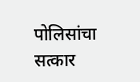पोलिसांचा सत्कार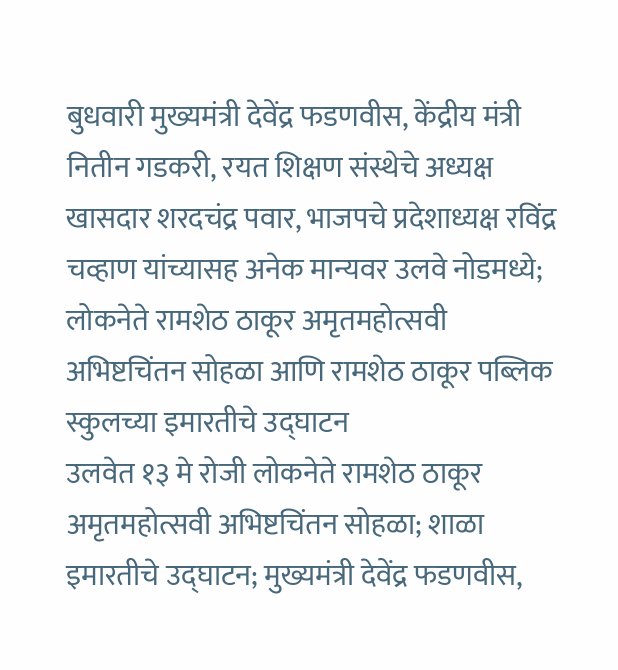बुधवारी मुख्यमंत्री देवेंद्र फडणवीस, केंद्रीय मंत्री नितीन गडकरी, रयत शिक्षण संस्थेचे अध्यक्ष खासदार शरदचंद्र पवार, भाजपचे प्रदेशाध्यक्ष रविंद्र चव्हाण यांच्यासह अनेक मान्यवर उलवे नोडमध्ये; लोकनेते रामशेठ ठाकूर अमृतमहोत्सवी अभिष्टचिंतन सोहळा आणि रामशेठ ठाकूर पब्लिक स्कुलच्या इमारतीचे उद्घाटन
उलवेत १३ मे रोजी लोकनेते रामशेठ ठाकूर अमृतमहोत्सवी अभिष्टचिंतन सोहळा; शाळा इमारतीचे उद्घाटन; मुख्यमंत्री देवेंद्र फडणवीस,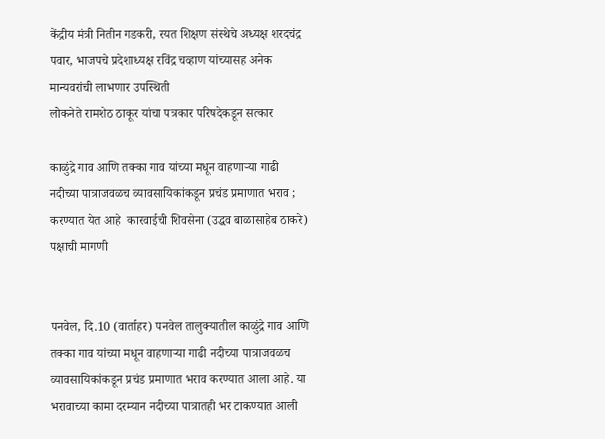केंद्रीय मंत्री नितीन गडकरी, रयत शिक्षण संस्थेचे अध्यक्ष शरदचंद्र पवार, भाजपचे प्रदेशाध्यक्ष रविंद्र चव्हाण यांच्यासह अनेक मान्यवरांची लाभणार उपस्थिती
लोकनेते रामशेठ ठाकूर यांचा पत्रकार परिषदेकडून सत्कार

काळुंद्रे गाव आणि तक्का गाव यांच्या मधून वाहणार्‍या गाढी नदीच्या पात्राजवळच व्यावसायिकांकडून प्रचंड प्रमाणात भराव ; करण्यात येत आहे  कारवाईची शिवसेना (उद्धव बाळासाहेब ठाकरे) पक्षाची मागणी


पनवेल, दि.10 (वार्ताहर) पनवेल तालुक्यातील काळुंद्रे गाव आणि तक्का गाव यांच्या मधून वाहणार्‍या गाढी नदीच्या पात्राजवळच व्यावसायिकांकडून प्रचंड प्रमाणात भराव करण्यात आला आहे. या भरावाच्या कामा दरम्यान नदीच्या पात्रातही भर टाकण्यात आली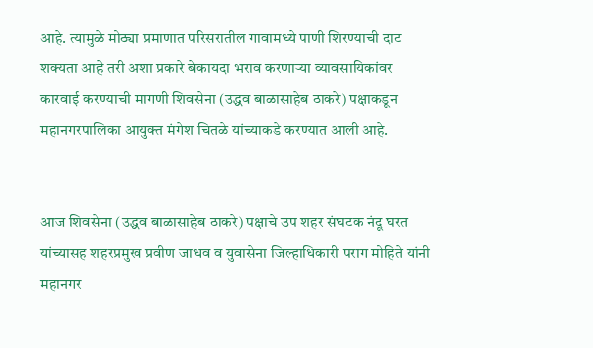आहे. त्यामुळे मोठ्या प्रमाणात परिसरातील गावामध्ये पाणी शिरण्याची दाट शक्यता आहे तरी अशा प्रकारे बेकायदा भराव करणार्‍या व्यावसायिकांवर कारवाई करण्याची मागणी शिवसेना (उद्धव बाळासाहेब ठाकरे) पक्षाकडून महानगरपालिका आयुक्त मंगेश चितळे यांच्याकडे करण्यात आली आहे.


आज शिवसेना (उद्धव बाळासाहेब ठाकरे) पक्षाचे उप शहर संघटक नंदू घरत यांच्यासह शहरप्रमुख प्रवीण जाधव व युवासेना जिल्हाधिकारी पराग मोहिते यांनी महानगर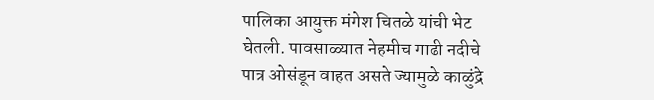पालिका आयुक्त मंगेश चितळे यांची भेट घेतली. पावसाळ्यात नेहमीच गाढी नदीचे पात्र ओसंडून वाहत असते ज्यामुळे काळुंद्रे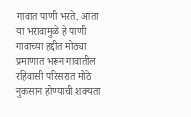गावात पाणी भरते. आता या भरावामुळे हे पाणी गावाच्या हद्दीत मोठ्या प्रमाणात भरून गावातील रहिवासी परिसरात मोठे नुकसान होण्याची शक्यता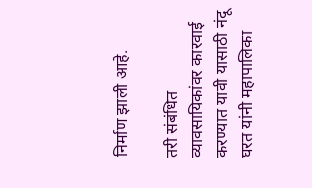निर्माण झाली आहे.

तरी संबंधित व्यावसायिकांवर कारवाई करण्यात यावी यासाठी नंदू घरत यांनी महापालिका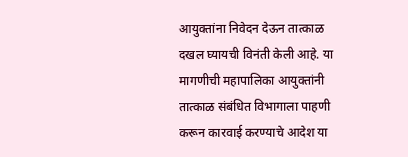आयुक्तांना निवेदन देऊन तात्काळ दखल घ्यायची विनंती केली आहे. या मागणीची महापालिका आयुक्तांनी तात्काळ संबंधित विभागाला पाहणी करून कारवाई करण्याचे आदेश या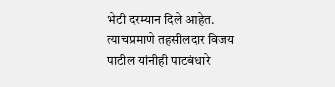भेटी दरम्यान दिले आहेत. त्याचप्रमाणे तहसीलदार विजय पाटील यांनीही पाटबंधारे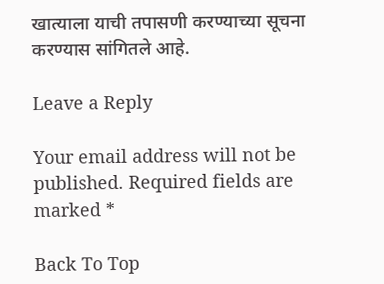खात्याला याची तपासणी करण्याच्या सूचना करण्यास सांगितले आहे.

Leave a Reply

Your email address will not be published. Required fields are marked *

Back To Top